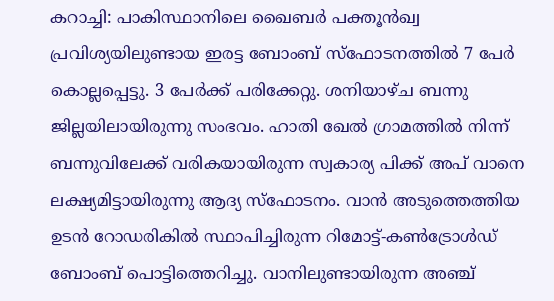കറാച്ചി: പാകിസ്ഥാനിലെ ഖൈബർ പക്തൂൻഖ്വ പ്രവിശ്യയിലുണ്ടായ ഇരട്ട ബോംബ് സ്ഫോടനത്തിൽ 7 പേർ കൊല്ലപ്പെട്ടു. 3 പേർക്ക് പരിക്കേറ്റു. ശനിയാഴ്ച ബന്നു ജില്ലയിലായിരുന്നു സംഭവം. ഹാതി ഖേൽ ഗ്രാമത്തിൽ നിന്ന് ബന്നുവിലേക്ക് വരികയായിരുന്ന സ്വകാര്യ പിക്ക് അപ് വാനെ ലക്ഷ്യമിട്ടായിരുന്നു ആദ്യ സ്ഫോടനം. വാൻ അടുത്തെത്തിയ ഉടൻ റോഡരികിൽ സ്ഥാപിച്ചിരുന്ന റിമോട്ട്-കൺട്രോൾഡ് ബോംബ് പൊട്ടിത്തെറിച്ചു. വാനിലുണ്ടായിരുന്ന അഞ്ച്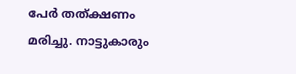പേർ തത്ക്ഷണം മരിച്ചു. നാട്ടുകാരും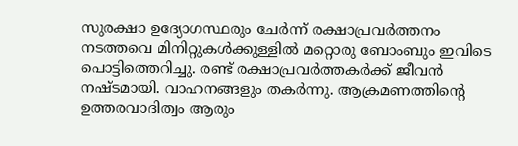സുരക്ഷാ ഉദ്യോഗസ്ഥരും ചേർന്ന് രക്ഷാപ്രവർത്തനം നടത്തവെ മിനിറ്റുകൾക്കുള്ളിൽ മറ്റൊരു ബോംബും ഇവിടെ പൊട്ടിത്തെറിച്ചു. രണ്ട് രക്ഷാപ്രവർത്തകർക്ക് ജീവൻ നഷ്ടമായി. വാഹനങ്ങളും തകർന്നു. ആക്രമണത്തിന്റെ ഉത്തരവാദിത്വം ആരും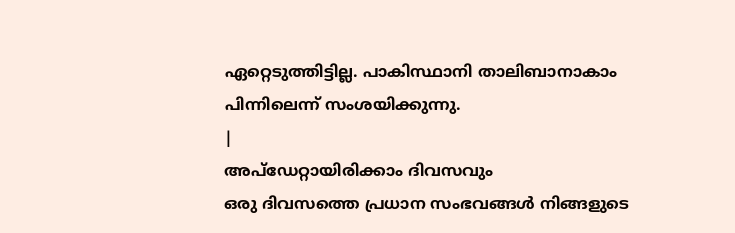ഏറ്റെടുത്തിട്ടില്ല. പാകിസ്ഥാനി താലിബാനാകാം പിന്നിലെന്ന് സംശയിക്കുന്നു.
|
അപ്ഡേറ്റായിരിക്കാം ദിവസവും
ഒരു ദിവസത്തെ പ്രധാന സംഭവങ്ങൾ നിങ്ങളുടെ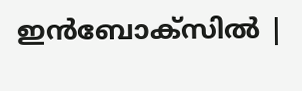ഇൻബോക്സിൽ |